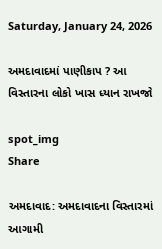Saturday, January 24, 2026

અમદાવાદમાં પાણીકાપ ? આ વિસ્તારના લોકો ખાસ ધ્યાન રાખજો

spot_img
Share

અમદાવાદ: અમદાવાદના વિસ્તારમાં આગામી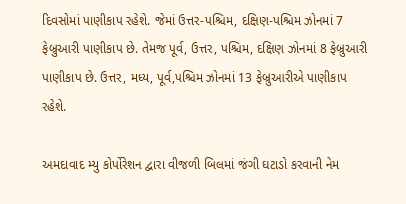દિવસોમાં પાણીકાપ રહેશે. જેમાં ઉત્તર-પશ્ચિમ, દક્ષિણ-પશ્ચિમ ઝોનમાં 7 ફેબ્રુઆરી પાણીકાપ છે. તેમજ પૂર્વ, ઉત્તર, પશ્ચિમ, દક્ષિણ ઝોનમાં 8 ફેબ્રુઆરી પાણીકાપ છે. ઉત્તર, મધ્ય, પૂર્વ,પશ્ચિમ ઝોનમાં 13 ફેબ્રુઆરીએ પાણીકાપ રહેશે.

અમદાવાદ મ્યુ કોર્પોરેશન દ્વારા વીજળી બિલમાં જંગી ઘટાડો કરવાની નેમ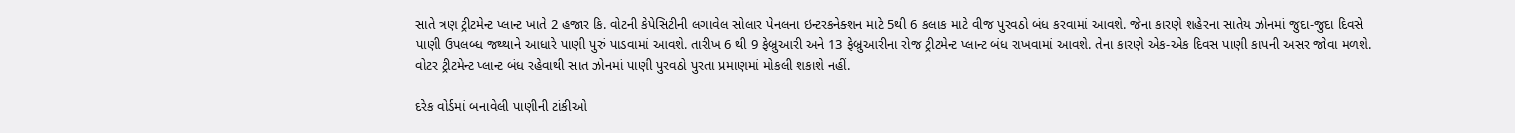સાતે ત્રણ ટ્રીટમેન્ટ પ્લાન્ટ ખાતે 2 હજાર કિ. વોટની કેપેસિટીની લગાવેલ સોલાર પેનલના ઇન્ટરકનેક્શન માટે 5થી 6 કલાક માટે વીજ પુરવઠો બંધ કરવામાં આવશે. જેના કારણે શહેરના સાતેય ઝોનમાં જુદા-જુદા દિવસે પાણી ઉપલબ્ધ જથ્થાને આધારે પાણી પુરું પાડવામાં આવશે. તારીખ 6 થી 9 ફેબ્રુઆરી અને 13 ફેબ્રુઆરીના રોજ ટ્રીટમેન્ટ પ્લાન્ટ બંધ રાખવામાં આવશે. તેના કારણે એક-એક દિવસ પાણી કાપની અસર જોવા મળશે. વોટર ટ્રીટમેન્ટ પ્લાન્ટ બંધ રહેવાથી સાત ઝોનમાં પાણી પુરવઠો પુરતા પ્રમાણમાં મોકલી શકાશે નહીં.

દરેક વોર્ડમાં બનાવેલી પાણીની ટાંકીઓ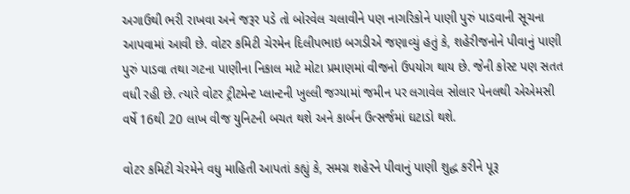અગાઉથી ભરી રાખવા અને જરૂર પડે તો બોરવેલ ચલાવીને પણ નાગરિકોને પાણી પુરું પાડવાની સૂચના આપવામાં આવી છે. વોટર કમિટી ચેરમેન દિલીપભાઇ બગડીએ જણાવ્યું હતું કે, શહેરીજનોને પીવાનું પાણી પુરું પાડવા તથા ગટના પાણીના નિકાલ માટે મોટા પ્રમાણમાં વીજનો ઉપયોગ થાય છે. જેની કોસ્ટ પણ સતત વધી રહી છે. ત્યારે વોટર ટ્રીટમેન્ટ પ્લાન્ટની ખુલ્લી જગ્યામાં જમીન પર લગાવેલ સોલાર પેનલથી એએમસી વર્ષે 16થી 20 લાખ વીજ યુનિટની બચત થશે અને કાર્બન ઉત્સર્જમાં ઘટાડો થશે.

વોટર કમિટી ચેરમેને વધુ માહિતી આપતાં કહ્યું કે, સમગ્ર શહેરને પીવાનું પાણી શુદ્ધ કરીને પૂરૂ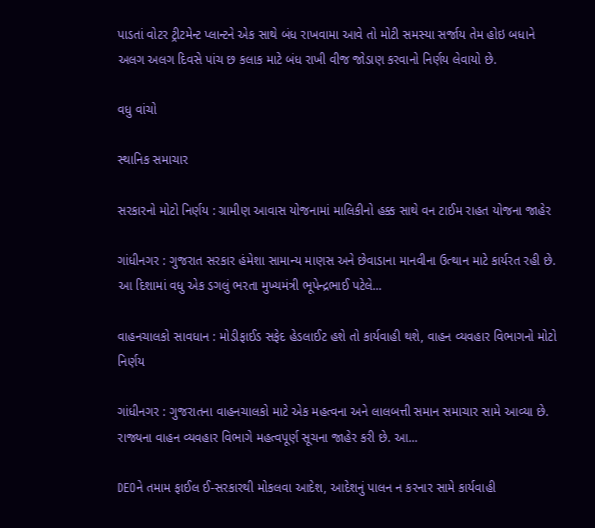પાડતાં વોટર ટ્રીટમેન્ટ પ્લાન્ટને એક સાથે બંધ રાખવામા આવે તો મોટી સમસ્યા સર્જાય તેમ હોઇ બધાને અલગ અલગ દિવસે પાંચ છ કલાક માટે બંધ રાખી વીજ જોડાણ કરવાનો નિર્ણય લેવાયો છે.

વધુ વાંચો

સ્થાનિક સમાચાર

સરકારનો મોટો નિર્ણય : ગ્રામીણ આવાસ યોજનામાં માલિકીનો હક્ક સાથે વન ટાઈમ રાહત યોજના જાહેર

ગાંધીનગર : ગુજરાત સરકાર હંમેશા સામાન્ય માણસ અને છેવાડાના માનવીના ઉત્થાન માટે કાર્યરત રહી છે. આ દિશામાં વધુ એક ડગલું ભરતા મુખ્યમંત્રી ભૂપેન્દ્રભાઈ પટેલે...

વાહનચાલકો સાવધાન : મોડીફાઈડ સફેદ હેડલાઈટ હશે તો કાર્યવાહી થશે, વાહન વ્યવહાર વિભાગનો મોટો નિર્ણય

ગાંધીનગર : ગુજરાતના વાહનચાલકો માટે એક મહત્વના અને લાલબત્તી સમાન સમાચાર સામે આવ્યા છે. રાજ્યના વાહન વ્યવહાર વિભાગે મહત્વપૂર્ણ સૂચના જાહેર કરી છે. આ...

DEOને તમામ ફાઈલ ઈ-સરકારથી મોકલવા આદેશ, આદેશનું પાલન ન કરનાર સામે કાર્યવાહી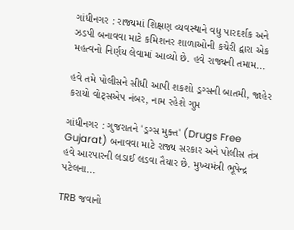ગાંધીનગર : રાજ્યમાં શિક્ષણ વ્યવસ્થાને વધુ પારદર્શક અને ઝડપી બનાવવા માટે કમિશનર શાળાઓની કચેરી દ્વારા એક મહત્વનો નિર્ણય લેવામાં આવ્યો છે. હવે રાજ્યની તમામ...

હવે તમે પોલીસને સીધી આપી શકશો ડ્રગ્સની બાતમી, જાહેર કરાયો વોટ્સએપ નંબર, નામ રહેશે ગુપ્ત

ગાંધીનગર : ગુજરાતને 'ડ્રગ્સ મુક્ત' (Drugs Free Gujarat) બનાવવા માટે રાજ્ય સરકાર અને પોલીસ તંત્ર હવે આરપારની લડાઈ લડવા તૈયાર છે. મુખ્યમંત્રી ભૂપેન્દ્ર પટેલના...

TRB જવાનો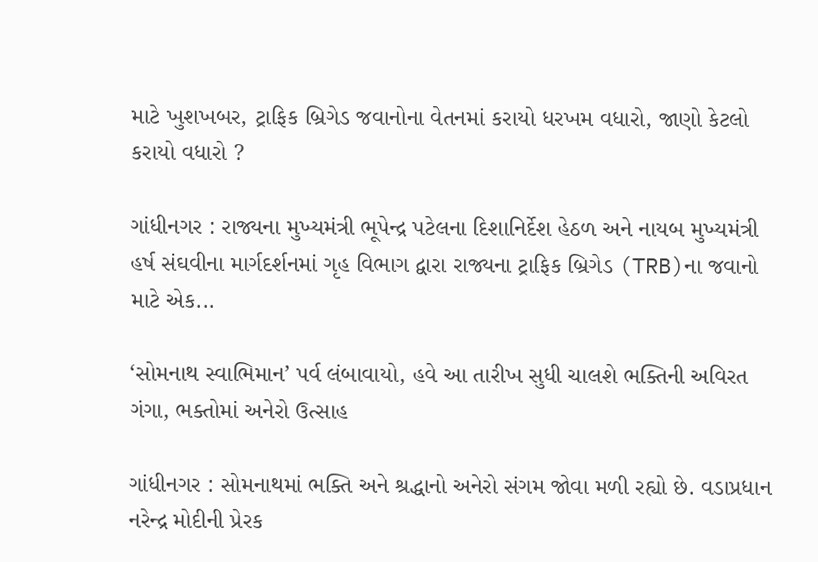માટે ખુશખબર, ટ્રાફિક બ્રિગેડ જવાનોના વેતનમાં કરાયો ધરખમ વધારો, જાણો કેટલો કરાયો વધારો ?

ગાંધીનગર : રાજ્યના મુખ્યમંત્રી ભૂપેન્દ્ર પટેલના દિશાનિર્દેશ હેઠળ અને નાયબ મુખ્યમંત્રી હર્ષ સંઘવીના માર્ગદર્શનમાં ગૃહ વિભાગ દ્વારા રાજ્યના ટ્રાફિક બ્રિગેડ (TRB)ના જવાનો માટે એક...

‘સોમનાથ સ્વાભિમાન’ પર્વ લંબાવાયો, હવે આ તારીખ સુધી ચાલશે ભક્તિની અવિરત ગંગા, ભક્તોમાં અનેરો ઉત્સાહ

ગાંધીનગર : સોમનાથમાં ભક્તિ અને શ્રદ્ધાનો અનેરો સંગમ જોવા મળી રહ્યો છે. વડાપ્રધાન નરેન્દ્ર મોદીની પ્રેરક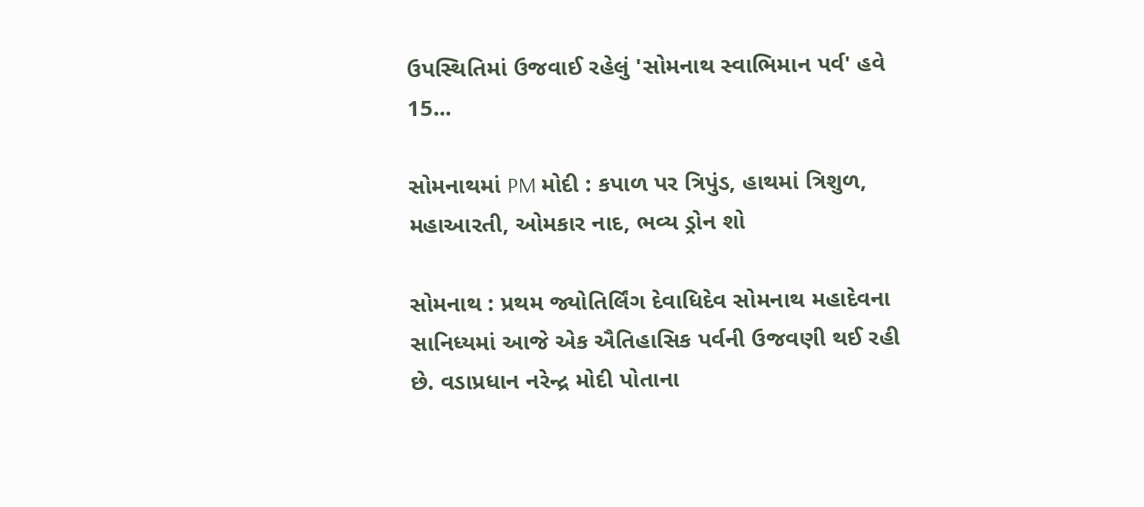ઉપસ્થિતિમાં ઉજવાઈ રહેલું 'સોમનાથ સ્વાભિમાન પર્વ' હવે 15...

સોમનાથમાં PM મોદી : કપાળ પર ત્રિપુંડ, હાથમાં ત્રિશુળ, મહાઆરતી, ઓમકાર નાદ, ભવ્ય ડ્રોન શો

સોમનાથ : પ્રથમ જ્યોતિર્લિંગ દેવાધિદેવ સોમનાથ મહાદેવના સાનિધ્યમાં આજે એક ઐતિહાસિક પર્વની ઉજવણી થઈ રહી છે. વડાપ્રધાન નરેન્દ્ર મોદી પોતાના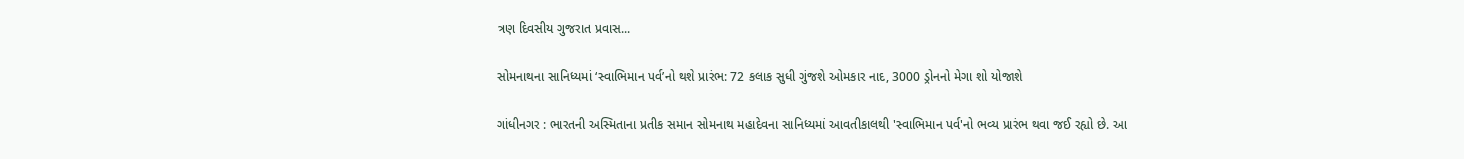ત્રણ દિવસીય ગુજરાત પ્રવાસ...

સોમનાથના સાનિધ્યમાં ‘સ્વાભિમાન પર્વ’નો થશે પ્રારંભ: 72 કલાક સુધી ગુંજશે ઓમકાર નાદ, 3000 ડ્રોનનો મેગા શો યોજાશે

ગાંધીનગર : ભારતની અસ્મિતાના પ્રતીક સમાન સોમનાથ મહાદેવના સાનિધ્યમાં આવતીકાલથી 'સ્વાભિમાન પર્વ'નો ભવ્ય પ્રારંભ થવા જઈ રહ્યો છે. આ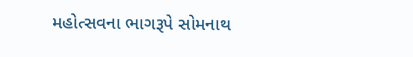મહોત્સવના ભાગરૂપે સોમનાથ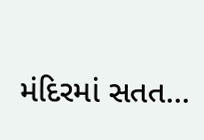મંદિરમાં સતત...